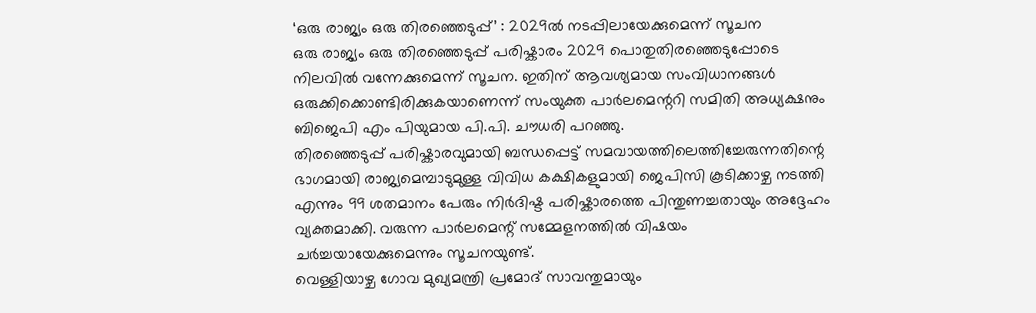‘ഒരു രാജ്യം ഒരു തിരഞ്ഞെടുപ്പ്’ : 2029ൽ നടപ്പിലായേക്കുമെന്ന് സൂചന
ഒരു രാജ്യം ഒരു തിരഞ്ഞെടുപ്പ് പരിഷ്കാരം 2029 പൊതുതിരഞ്ഞെടുപ്പോടെ നിലവിൽ വന്നേക്കുമെന്ന് സൂചന. ഇതിന് ആവശ്യമായ സംവിധാനങ്ങൾ ഒരുക്കിക്കൊണ്ടിരിക്കുകയാണെന്ന് സംയുക്ത പാർലമെന്ററി സമിതി അധ്യക്ഷനും ബിജെപി എം പിയുമായ പി.പി. ചൗധരി പറഞ്ഞു.
തിരഞ്ഞെടുപ്പ് പരിഷ്കാരവുമായി ബന്ധപ്പെട്ട് സമവായത്തിലെത്തിച്ചേരുന്നതിന്റെ ഭാഗമായി രാജ്യമെമ്പാടുമുള്ള വിവിധ കക്ഷികളുമായി ജെപിസി കൂടിക്കാഴ്ച നടത്തി എന്നും 99 ശതമാനം പേരും നിർദിഷ്ട പരിഷ്കാരത്തെ പിന്തുണച്ചതായും അദ്ദേഹം വ്യക്തമാക്കി. വരുന്ന പാർലമെന്റ് സമ്മേളനത്തിൽ വിഷയം ചർച്ചയായേക്കുമെന്നും സൂചനയുണ്ട്.
വെള്ളിയാഴ്ച ഗോവ മുഖ്യമന്ത്രി പ്രമോദ് സാവന്തുമായും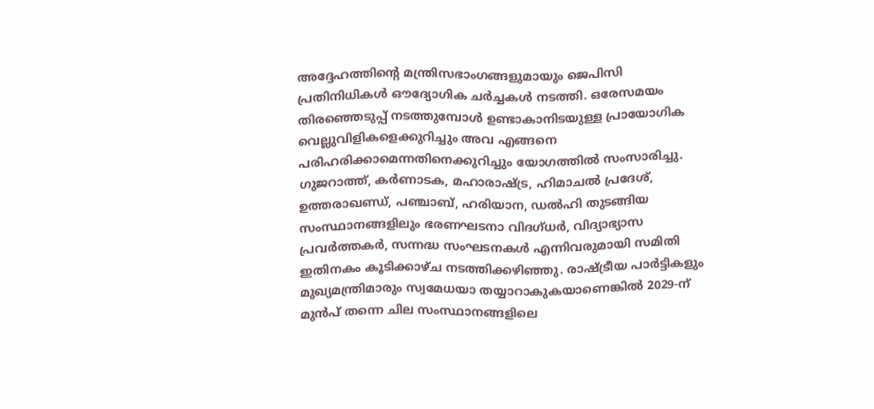അദ്ദേഹത്തിന്റെ മന്ത്രിസഭാംഗങ്ങളുമായും ജെപിസി പ്രതിനിധികൾ ഔദ്യോഗിക ചർച്ചകൾ നടത്തി. ഒരേസമയം തിരഞ്ഞെടുപ്പ് നടത്തുമ്പോൾ ഉണ്ടാകാനിടയുള്ള പ്രായോഗിക വെല്ലുവിളികളെക്കുറിച്ചും അവ എങ്ങനെ പരിഹരിക്കാമെന്നതിനെക്കുറിച്ചും യോഗത്തിൽ സംസാരിച്ചു.
ഗുജറാത്ത്, കർണാടക, മഹാരാഷ്ട്ര, ഹിമാചൽ പ്രദേശ്, ഉത്തരാഖണ്ഡ്, പഞ്ചാബ്, ഹരിയാന, ഡൽഹി തുടങ്ങിയ സംസ്ഥാനങ്ങളിലും ഭരണഘടനാ വിദഗ്ധർ, വിദ്യാഭ്യാസ പ്രവർത്തകർ, സന്നദ്ധ സംഘടനകൾ എന്നിവരുമായി സമിതി ഇതിനകം കൂടിക്കാഴ്ച നടത്തിക്കഴിഞ്ഞു. രാഷ്ട്രീയ പാർട്ടികളും മുഖ്യമന്ത്രിമാരും സ്വമേധയാ തയ്യാറാകുകയാണെങ്കിൽ 2029-ന് മുൻപ് തന്നെ ചില സംസ്ഥാനങ്ങളിലെ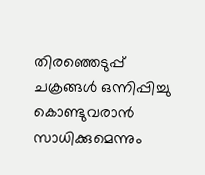തിരഞ്ഞെടുപ്പ് ചക്രങ്ങൾ ഒന്നിപ്പിച്ചു കൊണ്ടുവരാൻ സാധിക്കുമെന്നും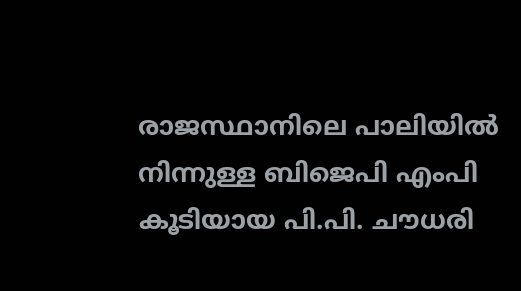രാജസ്ഥാനിലെ പാലിയിൽ നിന്നുള്ള ബിജെപി എംപി കൂടിയായ പി.പി. ചൗധരി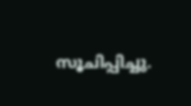സൂചിപ്പിച്ചു.